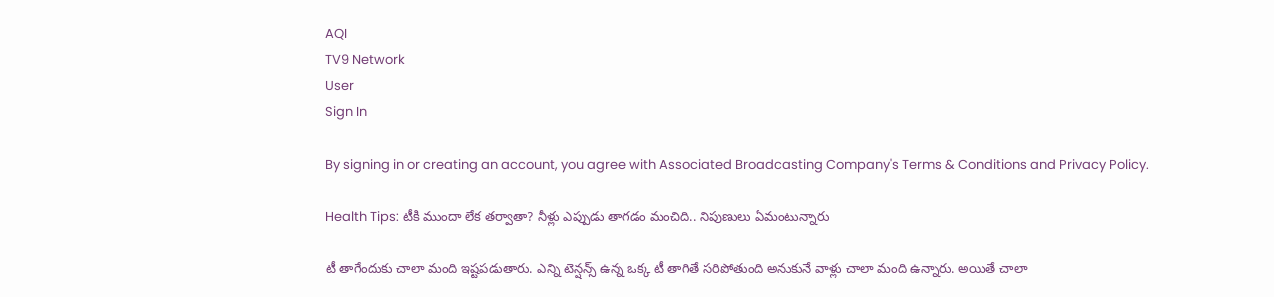AQI
TV9 Network
User
Sign In

By signing in or creating an account, you agree with Associated Broadcasting Company's Terms & Conditions and Privacy Policy.

Health Tips: టీకి ముందా లేక తర్వాతా? నీళ్లు ఎప్పుడు తాగడం మంచిది.. నిపుణులు ఏమంటున్నారు

టీ తాగేందుకు చాలా మంది ఇష్టపడుతారు. ఎన్ని టెన్షన్స్ ఉన్న ఒక్క టీ తాగితే సరిపోతుంది అనుకునే వాళ్లు చాలా మంది ఉన్నారు. అయితే చాలా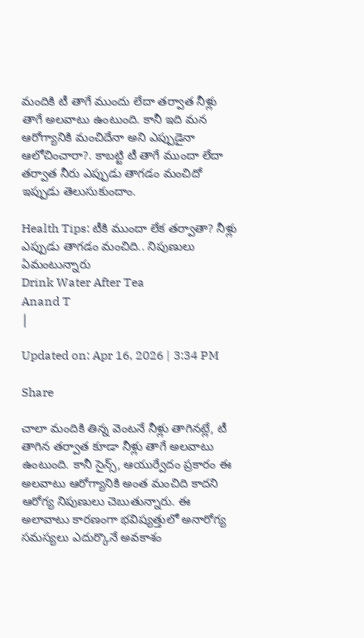మందికి టీ తాగే ముందు లేదా తర్వాత నీళ్లు తాగే అలవాటు ఉంటుంది. కానీ ఇది మన ఆరోగ్యానికి మంచిదేనా అని ఎప్పుడైనా ఆలోచించారా?. కాబట్టి టీ తాగే ముందా లేదా తర్వాత నీరు ఎప్పుడు తాగడం మంచిదో ఇప్పుడు తెలుసుకుందాం.

Health Tips: టీకి ముందా లేక తర్వాతా? నీళ్లు ఎప్పుడు తాగడం మంచిది.. నిపుణులు ఏమంటున్నారు
Drink Water After Tea
Anand T
|

Updated on: Apr 16, 2026 | 3:34 PM

Share

చాలా మందికి తిన్న వెంటనే నీళ్లు తాగినట్లే, టీ తాగిన తర్వాత కూడా నీళ్లు తాగే అలవాటు ఉంటుంది. కానీ సైన్స్, ఆయుర్వేదం ప్రకారం ఈ అలవాటు ఆరోగ్యానికి అంత మంచిది కాదని ఆరోగ్య నిపుణులు చెబుతున్నారు. ఈ అలావాటు కారణంగా భవిష్యత్తులో అనారోగ్య సమస్యలు ఎదుర్కొనే అవకాశం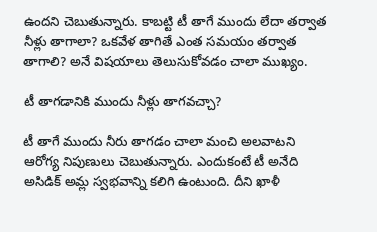ఉందని చెబుతున్నారు. కాబట్టి టీ తాగే ముందు లేదా తర్వాత నీళ్లు తాగాలా? ఒకవేళ తాగితే ఎంత సమయం తర్వాత తాగాలి? అనే విషయాలు తెలుసుకోవడం చాలా ముఖ్యం.

టీ తాగడానికి ముందు నీళ్లు తాగవచ్చా?

టీ తాగే ముందు నీరు తాగడం చాలా మంచి అలవాటని ఆరోగ్య నిపుణులు చెబుతున్నారు. ఎందుకంటే టీ అనేది అసిడిక్ అమ్ల స్వభవాన్ని కలిగి ఉంటుంది. దీని ఖాళీ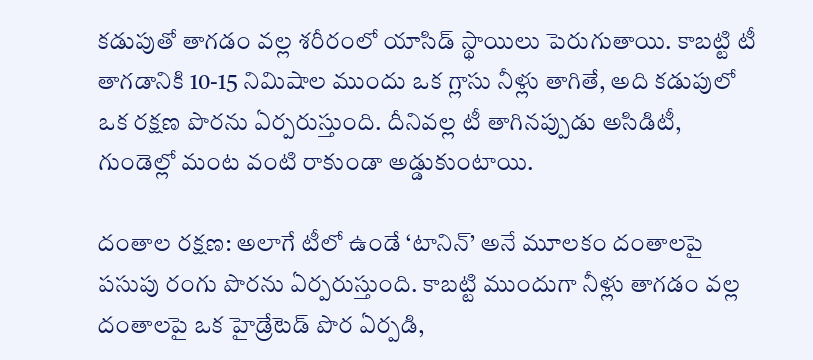కడుపుతో తాగడం వల్ల శరీరంలో యాసిడ్ స్థాయిలు పెరుగుతాయి. కాబట్టి టీ తాగడానికి 10-15 నిమిషాల ముందు ఒక గ్లాసు నీళ్లు తాగితే, అది కడుపులో ఒక రక్షణ పొరను ఏర్పరుస్తుంది. దీనివల్ల టీ తాగినప్పుడు అసిడిటీ, గుండెల్లో మంట వంటి రాకుండా అడ్డుకుంటాయి.

దంతాల రక్షణ: అలాగే టీలో ఉండే ‘టానిన్’ అనే మూలకం దంతాలపై పసుపు రంగు పొరను ఏర్పరుస్తుంది. కాబట్టి ముందుగా నీళ్లు తాగడం వల్ల దంతాలపై ఒక హైడ్రేటెడ్ పొర ఏర్పడి,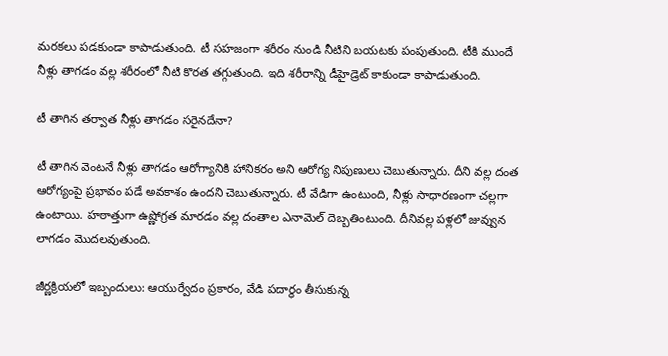మరకలు పడకుండా కాపాడుతుంది. టీ సహజంగా శరీరం నుండి నీటిని బయటకు పంపుతుంది. టీకి ముందే నీళ్లు తాగడం వల్ల శరీరంలో నీటి కొరత తగ్గుతుంది. ఇది శరీరాన్ని డీహైడ్రెట్‌ కాకుండా కాపాడుతుంది.

టీ తాగిన తర్వాత నీళ్లు తాగడం సరైనదేనా?

టీ తాగిన వెంటనే నీళ్లు తాగడం ఆరోగ్యానికి హానికరం అని ఆరోగ్య నిపుణులు చెబుతున్నారు. దీని వల్ల దంత ఆరోగ్యంపై ప్రభావం పడే అవకాశం ఉందని చెబుతున్నారు. టీ వేడిగా ఉంటుంది, నీళ్లు సాధారణంగా చల్లగా ఉంటాయి. హఠాత్తుగా ఉష్ణోగ్రత మారడం వల్ల దంతాల ఎనామెల్ దెబ్బతింటుంది. దీనివల్ల పళ్లలో జువ్వున లాగడం మొదలవుతుంది.

జీర్ణక్రియలో ఇబ్బందులు: ఆయుర్వేదం ప్రకారం, వేడి పదార్థం తీసుకున్న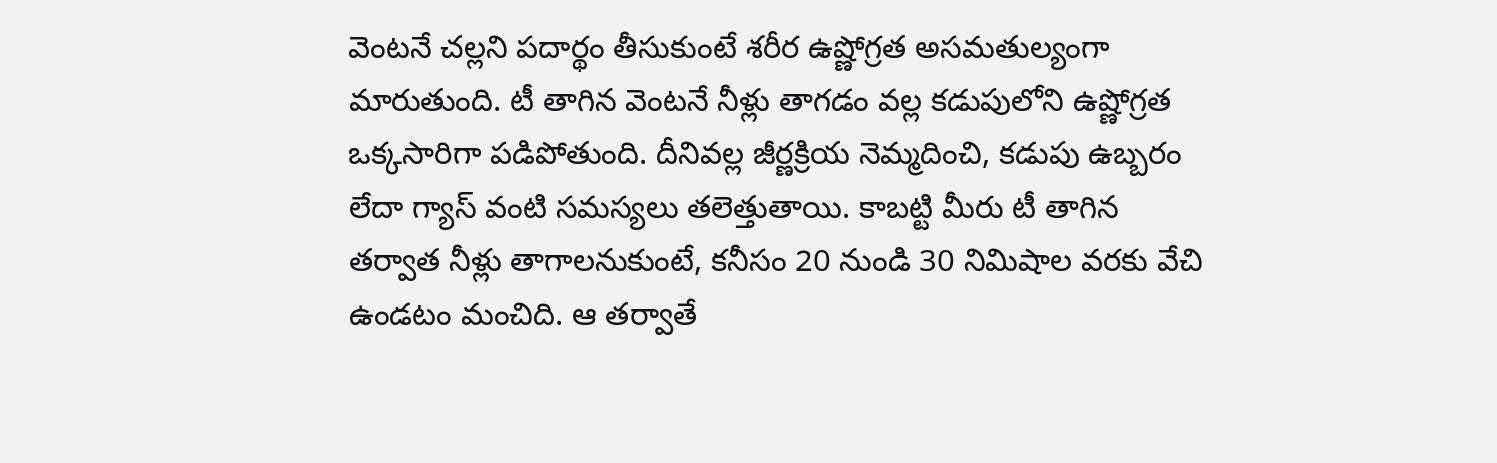వెంటనే చల్లని పదార్థం తీసుకుంటే శరీర ఉష్ణోగ్రత అసమతుల్యంగా మారుతుంది. టీ తాగిన వెంటనే నీళ్లు తాగడం వల్ల కడుపులోని ఉష్ణోగ్రత ఒక్కసారిగా పడిపోతుంది. దీనివల్ల జీర్ణక్రియ నెమ్మదించి, కడుపు ఉబ్బరం లేదా గ్యాస్ వంటి సమస్యలు తలెత్తుతాయి. కాబట్టి మీరు టీ తాగిన తర్వాత నీళ్లు తాగాలనుకుంటే, కనీసం 20 నుండి 30 నిమిషాల వరకు వేచి ఉండటం మంచిది. ఆ తర్వాతే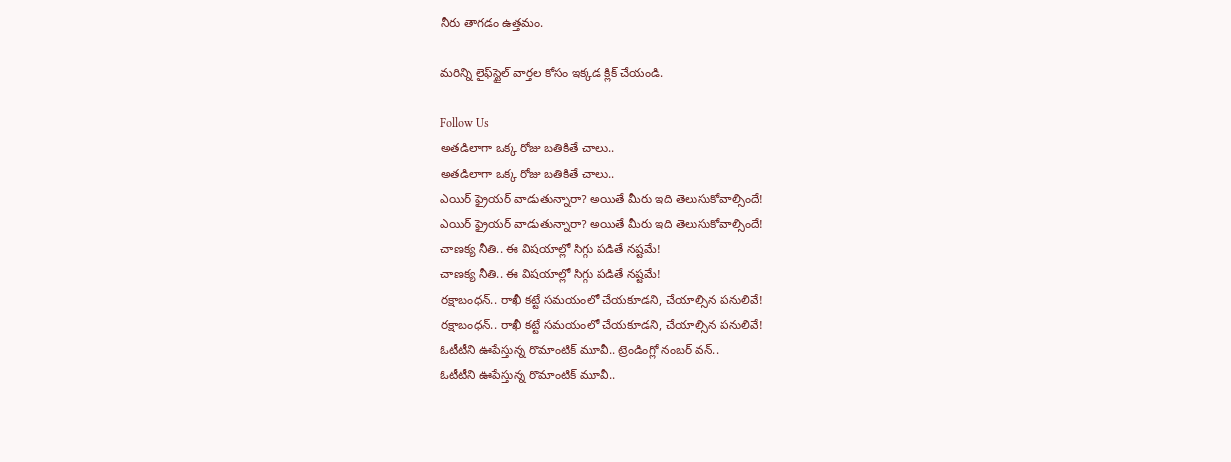నీరు తాగడం ఉత్తమం.

మరిన్ని లైఫ్‌స్టైల్ వార్తల కోసం ఇక్కడ క్లిక్ చేయండి.

Follow Us
అతడిలాగా ఒక్క రోజు బతికితే చాలు..
అతడిలాగా ఒక్క రోజు బతికితే చాలు..
ఎయిర్ ఫ్రైయర్ వాడుతున్నారా? అయితే మీరు ఇది తెలుసుకోవాల్సిందే!
ఎయిర్ ఫ్రైయర్ వాడుతున్నారా? అయితే మీరు ఇది తెలుసుకోవాల్సిందే!
చాణక్య నీతి.. ఈ విషయాల్లో సిగ్గు పడితే నష్టమే!
చాణక్య నీతి.. ఈ విషయాల్లో సిగ్గు పడితే నష్టమే!
రక్షాబంధన్.. రాఖీ కట్టే సమయంలో చేయకూడని, చేయాల్సిన పనులివే!
రక్షాబంధన్.. రాఖీ కట్టే సమయంలో చేయకూడని, చేయాల్సిన పనులివే!
ఓటీటీని ఊపేస్తున్న రొమాంటిక్ మూవీ.. ట్రెండింగ్లో నంబర్ వన్..
ఓటీటీని ఊపేస్తున్న రొమాంటిక్ మూవీ..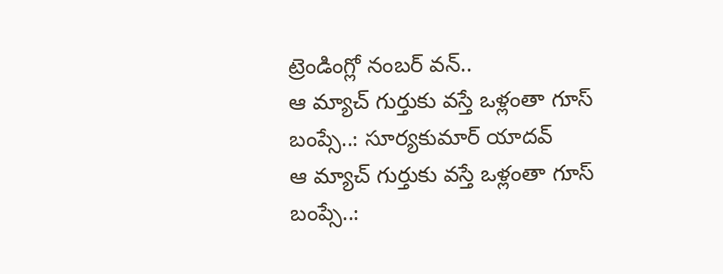ట్రెండింగ్లో నంబర్ వన్..
ఆ మ్యాచ్ గుర్తుకు వస్తే ఒళ్లంతా గూస్ బంప్సే..: సూర్యకుమార్ యాదవ్
ఆ మ్యాచ్ గుర్తుకు వస్తే ఒళ్లంతా గూస్ బంప్సే..: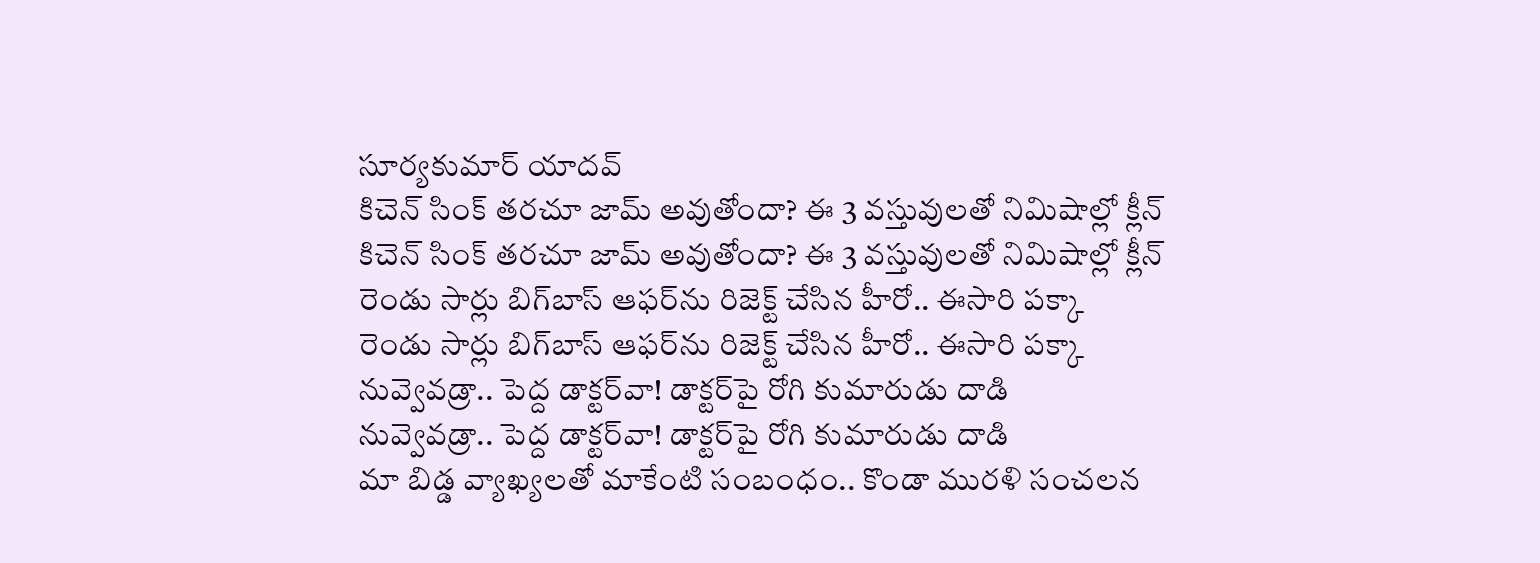సూర్యకుమార్ యాదవ్
కిచెన్ సింక్ తరచూ జామ్ అవుతోందా? ఈ 3 వస్తువులతో నిమిషాల్లో క్లీన్
కిచెన్ సింక్ తరచూ జామ్ అవుతోందా? ఈ 3 వస్తువులతో నిమిషాల్లో క్లీన్
రెండు సార్లు బిగ్‌బాస్ ఆఫర్‌ను రిజెక్ట్ చేసిన హీరో.. ఈసారి పక్కా
రెండు సార్లు బిగ్‌బాస్ ఆఫర్‌ను రిజెక్ట్ చేసిన హీరో.. ఈసారి పక్కా
నువ్వెవడ్రా.. పెద్ద డాక్టర్‌వా! డాక్టర్‌పై రోగి కుమారుడు దాడి
నువ్వెవడ్రా.. పెద్ద డాక్టర్‌వా! డాక్టర్‌పై రోగి కుమారుడు దాడి
మా బిడ్డ వ్యాఖ్యలతో మాకేంటి సంబంధం.. కొండా మురళి సంచలన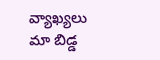వ్యాఖ్యలు
మా బిడ్డ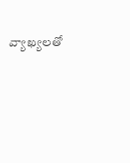వ్యాఖ్యలతో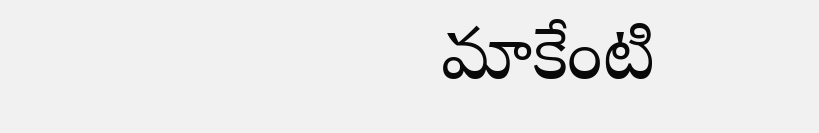మాకేంటి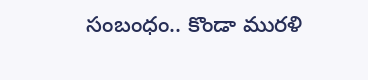సంబంధం.. కొండా మురళి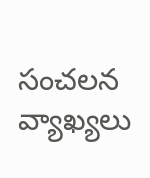సంచలన వ్యాఖ్యలు